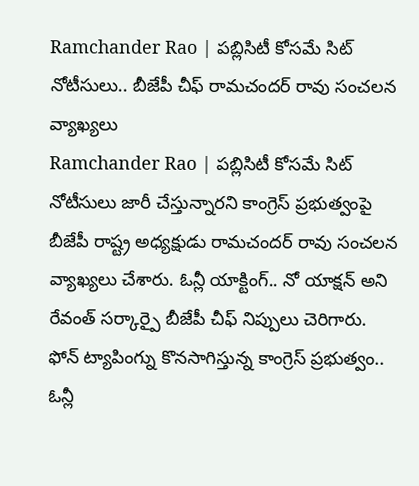Ramchander Rao | పబ్లిసిటీ కోసమే సిట్ నోటీసులు.. బీజేపీ చీఫ్ రామచందర్ రావు సంచలన వ్యాఖ్యలు
Ramchander Rao | పబ్లిసిటీ కోసమే సిట్ నోటీసులు జారీ చేస్తున్నారని కాంగ్రెస్ ప్రభుత్వంపై బీజేపీ రాష్ట్ర అధ్యక్షుడు రామచందర్ రావు సంచలన వ్యాఖ్యలు చేశారు. ఓన్లీ యాక్టింగ్.. నో యాక్షన్ అని రేవంత్ సర్కార్పై బీజేపీ చీఫ్ నిప్పులు చెరిగారు.
ఫోన్ ట్యాపింగ్ను కొనసాగిస్తున్న కాంగ్రెస్ ప్రభుత్వం..
ఓన్లీ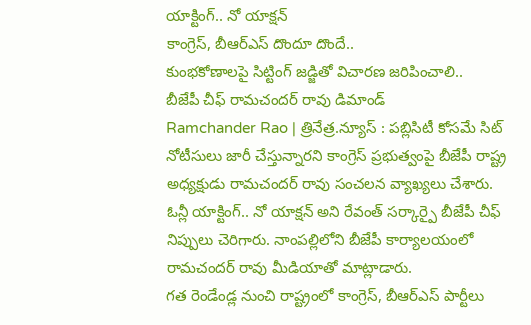యాక్టింగ్.. నో యాక్షన్
కాంగ్రెస్, బీఆర్ఎస్ దొందూ దొందే..
కుంభకోణాలపై సిట్టింగ్ జడ్జితో విచారణ జరిపించాలి..
బీజేపీ చీఫ్ రామచందర్ రావు డిమాండ్
Ramchander Rao | త్రినేత్ర.న్యూస్ : పబ్లిసిటీ కోసమే సిట్ నోటీసులు జారీ చేస్తున్నారని కాంగ్రెస్ ప్రభుత్వంపై బీజేపీ రాష్ట్ర అధ్యక్షుడు రామచందర్ రావు సంచలన వ్యాఖ్యలు చేశారు. ఓన్లీ యాక్టింగ్.. నో యాక్షన్ అని రేవంత్ సర్కార్పై బీజేపీ చీఫ్ నిప్పులు చెరిగారు. నాంపల్లిలోని బీజేపీ కార్యాలయంలో రామచందర్ రావు మీడియాతో మాట్లాడారు.
గత రెండేండ్ల నుంచి రాష్ట్రంలో కాంగ్రెస్, బీఆర్ఎస్ పార్టీలు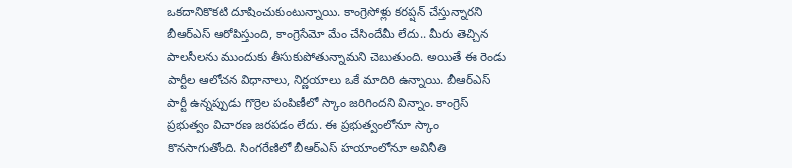ఒకదానికొకటి దూషించుకుంటున్నాయి. కాంగ్రెసోళ్లు కరప్షన్ చేస్తున్నారని బీఆర్ఎస్ ఆరోపిస్తుంది, కాంగ్రెసేమో మేం చేసిందేమీ లేదు.. మీరు తెచ్చిన పాలసీలను ముందుకు తీసుకుపోతున్నామని చెబుతుంది. అయితే ఈ రెండు పార్టీల ఆలోచన విధానాలు, నిర్ణయాలు ఒకే మాదిరి ఉన్నాయి. బీఆర్ఎస్ పార్టీ ఉన్నప్పుడు గొర్రెల పంపిణీలో స్కాం జరిగిందని విన్నాం. కాంగ్రెస్ ప్రభుత్వం విచారణ జరపడం లేదు. ఈ ప్రభుత్వంలోనూ స్కాం కొనసాగుతోంది. సింగరేణిలో బీఆర్ఎస్ హయాంలోనూ అవినీతి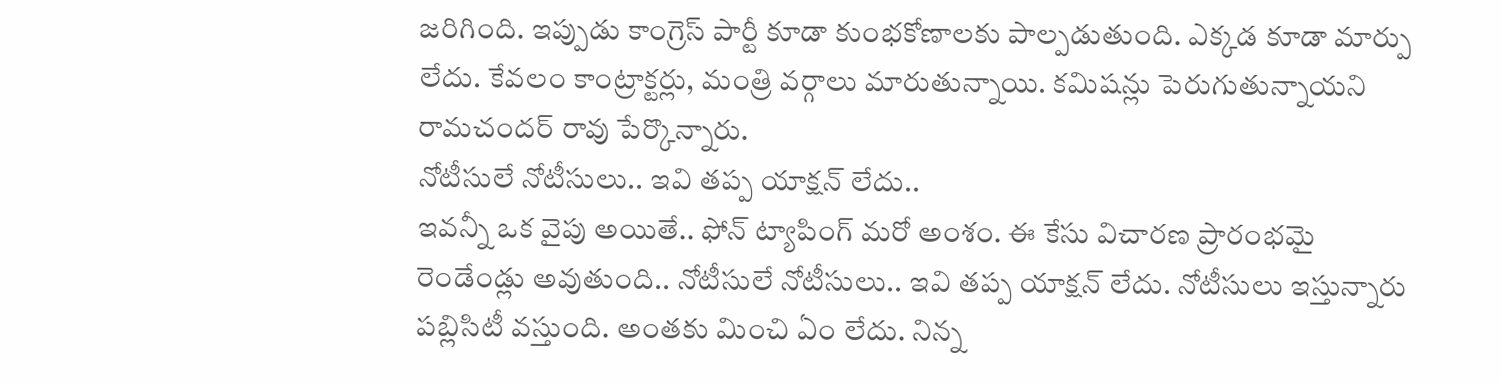జరిగింది. ఇప్పుడు కాంగ్రెస్ పార్టీ కూడా కుంభకోణాలకు పాల్పడుతుంది. ఎక్కడ కూడా మార్పు లేదు. కేవలం కాంట్రాక్టర్లు, మంత్రి వర్గాలు మారుతున్నాయి. కమిషన్లు పెరుగుతున్నాయని రామచందర్ రావు పేర్కొన్నారు.
నోటీసులే నోటీసులు.. ఇవి తప్ప యాక్షన్ లేదు..
ఇవన్నీ ఒక వైపు అయితే.. ఫోన్ ట్యాపింగ్ మరో అంశం. ఈ కేసు విచారణ ప్రారంభమై రెండేండ్లు అవుతుంది.. నోటీసులే నోటీసులు.. ఇవి తప్ప యాక్షన్ లేదు. నోటీసులు ఇస్తున్నారు పబ్లిసిటీ వస్తుంది. అంతకు మించి ఏం లేదు. నిన్న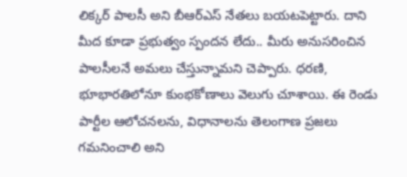లిక్కర్ పాలసీ అని బీఆర్ఎస్ నేతలు బయటపెట్టారు. దాని మీద కూడా ప్రభుత్వం స్పందన లేదు.. మీరు అనుసరించిన పాలసీలనే అమలు చేస్తున్నామని చెప్పారు. ధరణి, భూభారతిలోనూ కుంభకోణాలు వెలుగు చూశాయి. ఈ రెండు పార్టీల ఆలోచనలను, విధానాలను తెలంగాణ ప్రజలు గమనించాలి అని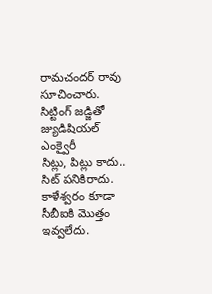రామచందర్ రావు సూచించారు.
సిట్టింగ్ జడ్జితో జ్యుడిషియల్ ఎంక్వైరీ
సిట్లు, పిట్లు కాదు.. సిట్ పనికిరాదు. కాళేశ్వరం కూడా సీబీఐకి మొత్తం ఇవ్వలేదు.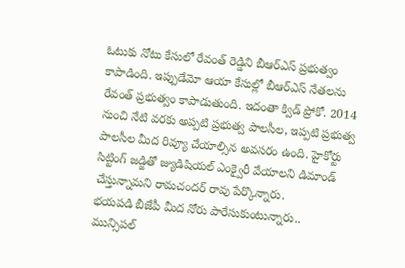ఓటుకు నోటు కేసులో రేవంత్ రెడ్డిని బీఆర్ఎస్ ప్రభుత్వం కాపాడింది. ఇప్పుడేమో ఆయా కేసుల్లో బీఆర్ఎస్ నేతలను రేవంత్ ప్రభుత్వం కాపాడుతుంది. ఇదంతా క్విడ్ ప్రోకో. 2014 నుంచి నేటి వరకు అప్పటి ప్రభుత్వ పాలసీల, ఇప్పటి ప్రభుత్వ పాలసీల మీద రివ్యూ చేయాల్సిన అవసరం ఉంది. హైకోర్టు సిట్టింగ్ జడ్జితో జ్యుడిషియల్ ఎంక్వైరీ వేయాలని డిమాండ్ చేస్తున్నామని రామచందర్ రావు పేర్కొన్నారు.
భయపడి బీజేపీ మీద నోరు పారేసుకుంటున్నారు..
మున్సిపల్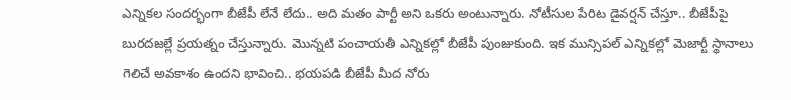ఎన్నికల సందర్భంగా బీజేపీ లేనే లేదు.. అది మతం పార్టీ అని ఒకరు అంటున్నారు. నోటీసుల పేరిట డైవర్షన్ చేస్తూ.. బీజేపీపై బురదజల్లే ప్రయత్నం చేస్తున్నారు. మొన్నటి పంచాయతీ ఎన్నికల్లో బీజేపీ పుంజుకుంది. ఇక మున్సిపల్ ఎన్నికల్లో మెజార్టీ స్థానాలు గెలిచే అవకాశం ఉందని భావించి.. భయపడి బీజేపీ మీద నోరు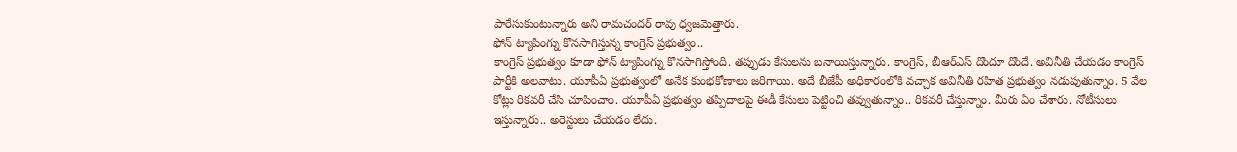పారేసుకుంటున్నారు అని రామచందర్ రావు ధ్వజమెత్తారు.
ఫోన్ ట్యాపింగ్ను కొనసాగిస్తున్న కాంగ్రెస్ ప్రభుత్వం..
కాంగ్రెస్ ప్రభుత్వం కూడా ఫోన్ ట్యాపింగ్ను కొనసాగిస్తోంది. తప్పుడు కేసులను బనాయిస్తున్నారు. కాంగ్రెస్, బీఆర్ఎస్ దొందూ దొందే. అవినీతి చేయడం కాంగ్రెస్ పార్టీకి అలవాటు. యూపీఏ ప్రభుత్వంలో అనేక కుంభకోణాలు జరిగాయి. అదే బీజేపీ అధికారంలోకి వచ్చాక అవినీతి రహిత ప్రభుత్వం నడుపుతున్నాం. 5 వేల కోట్లు రికవరీ చేసి చూపించాం. యూపీఏ ప్రభుత్వం తప్పిదాలపై ఈడీ కేసులు పెట్టించి తవ్వుతున్నాం.. రికవరీ చేస్తున్నాం. మీరు ఏం చేశారు. నోటీసులు ఇస్తున్నారు.. అరెస్టులు చేయడం లేదు.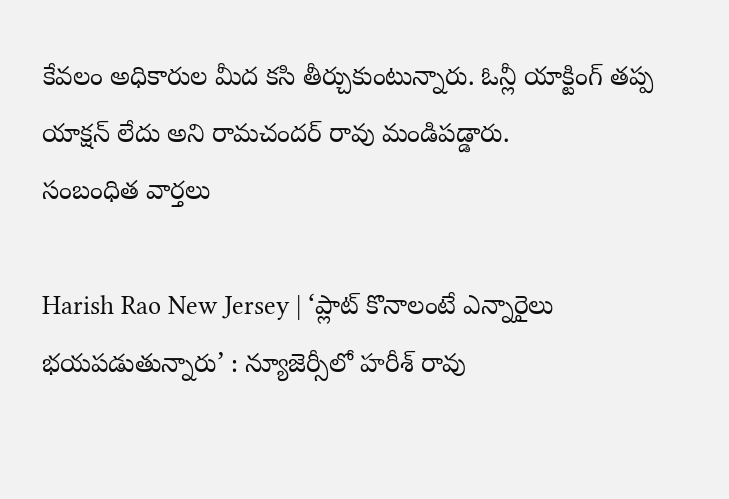కేవలం అధికారుల మీద కసి తీర్చుకుంటున్నారు. ఓన్లీ యాక్టింగ్ తప్ప యాక్షన్ లేదు అని రామచందర్ రావు మండిపడ్డారు.
సంబంధిత వార్తలు

Harish Rao New Jersey | ‘ప్లాట్ కొనాలంటే ఎన్నారైలు భయపడుతున్నారు’ : న్యూజెర్సీలో హరీశ్ రావు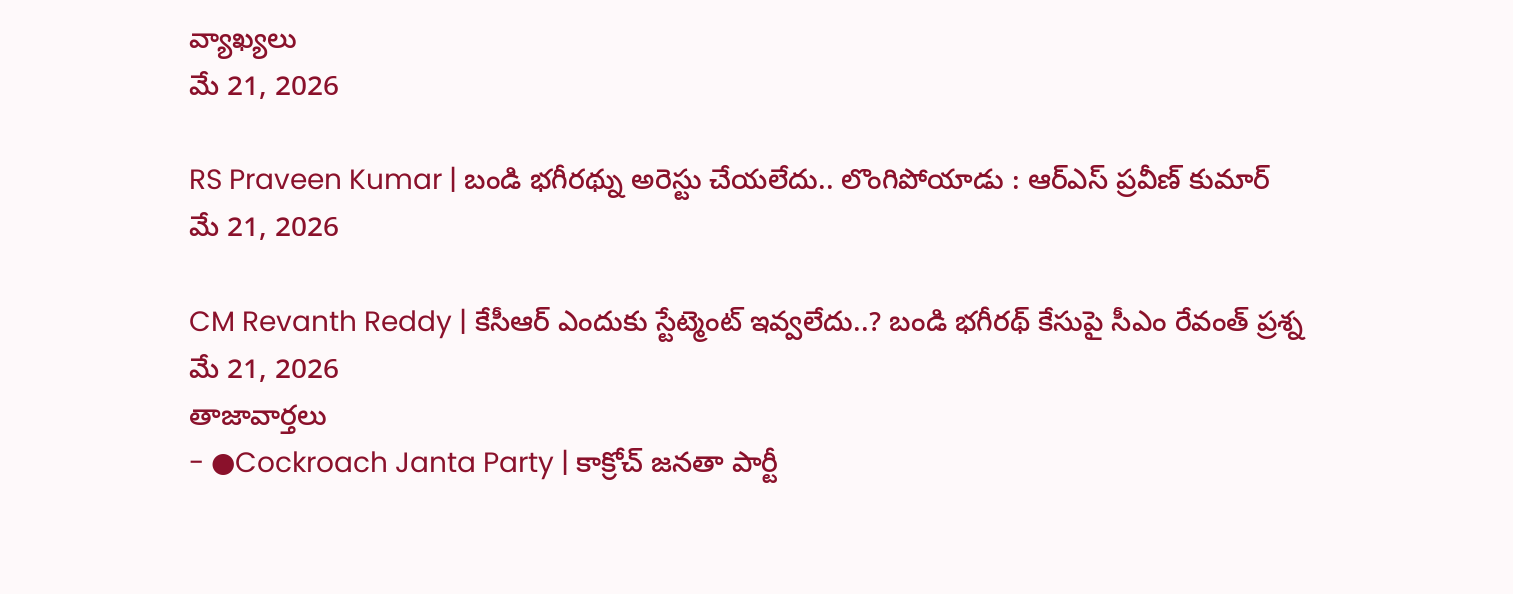వ్యాఖ్యలు
మే 21, 2026

RS Praveen Kumar | బండి భగీరథ్ను అరెస్టు చేయలేదు.. లొంగిపోయాడు : ఆర్ఎస్ ప్రవీణ్ కుమార్
మే 21, 2026

CM Revanth Reddy | కేసీఆర్ ఎందుకు స్టేట్మెంట్ ఇవ్వలేదు..? బండి భగీరథ్ కేసుపై సీఎం రేవంత్ ప్రశ్న
మే 21, 2026
తాజావార్తలు
- ●Cockroach Janta Party | కాక్రోచ్ జనతా పార్టీ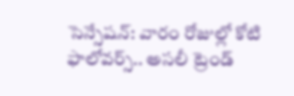సెన్సేషన్: వారం రోజుల్లో కోటి ఫాలోవర్స్.. అసలీ ట్రెండ్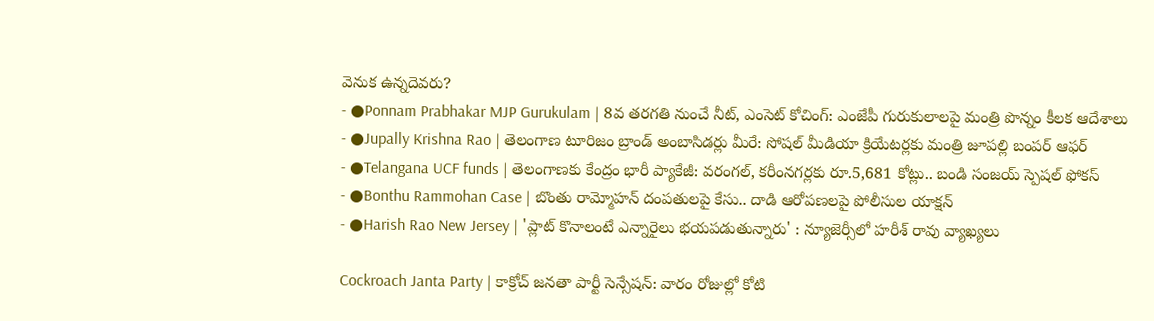వెనుక ఉన్నదెవరు?
- ●Ponnam Prabhakar MJP Gurukulam | 8వ తరగతి నుంచే నీట్, ఎంసెట్ కోచింగ్: ఎంజేపీ గురుకులాలపై మంత్రి పొన్నం కీలక ఆదేశాలు
- ●Jupally Krishna Rao | తెలంగాణ టూరిజం బ్రాండ్ అంబాసిడర్లు మీరే: సోషల్ మీడియా క్రియేటర్లకు మంత్రి జూపల్లి బంపర్ ఆఫర్
- ●Telangana UCF funds | తెలంగాణకు కేంద్రం భారీ ప్యాకేజీ: వరంగల్, కరీంనగర్లకు రూ.5,681 కోట్లు.. బండి సంజయ్ స్పెషల్ ఫోకస్
- ●Bonthu Rammohan Case | బొంతు రామ్మోహన్ దంపతులపై కేసు.. దాడి ఆరోపణలపై పోలీసుల యాక్షన్
- ●Harish Rao New Jersey | 'ప్లాట్ కొనాలంటే ఎన్నారైలు భయపడుతున్నారు' : న్యూజెర్సీలో హరీశ్ రావు వ్యాఖ్యలు

Cockroach Janta Party | కాక్రోచ్ జనతా పార్టీ సెన్సేషన్: వారం రోజుల్లో కోటి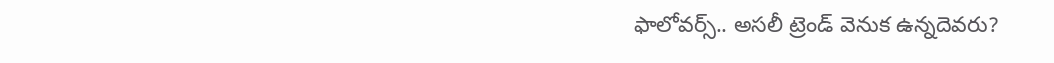ఫాలోవర్స్.. అసలీ ట్రెండ్ వెనుక ఉన్నదెవరు?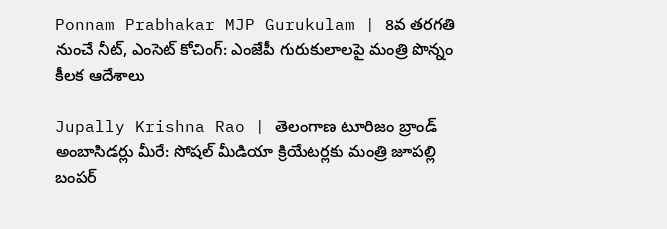Ponnam Prabhakar MJP Gurukulam | 8వ తరగతి నుంచే నీట్, ఎంసెట్ కోచింగ్: ఎంజేపీ గురుకులాలపై మంత్రి పొన్నం కీలక ఆదేశాలు

Jupally Krishna Rao | తెలంగాణ టూరిజం బ్రాండ్ అంబాసిడర్లు మీరే: సోషల్ మీడియా క్రియేటర్లకు మంత్రి జూపల్లి బంపర్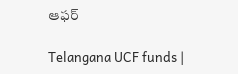ఆఫర్

Telangana UCF funds |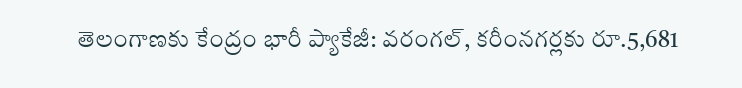తెలంగాణకు కేంద్రం భారీ ప్యాకేజీ: వరంగల్, కరీంనగర్లకు రూ.5,681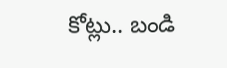కోట్లు.. బండి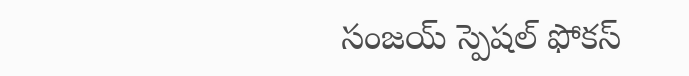సంజయ్ స్పెషల్ ఫోకస్